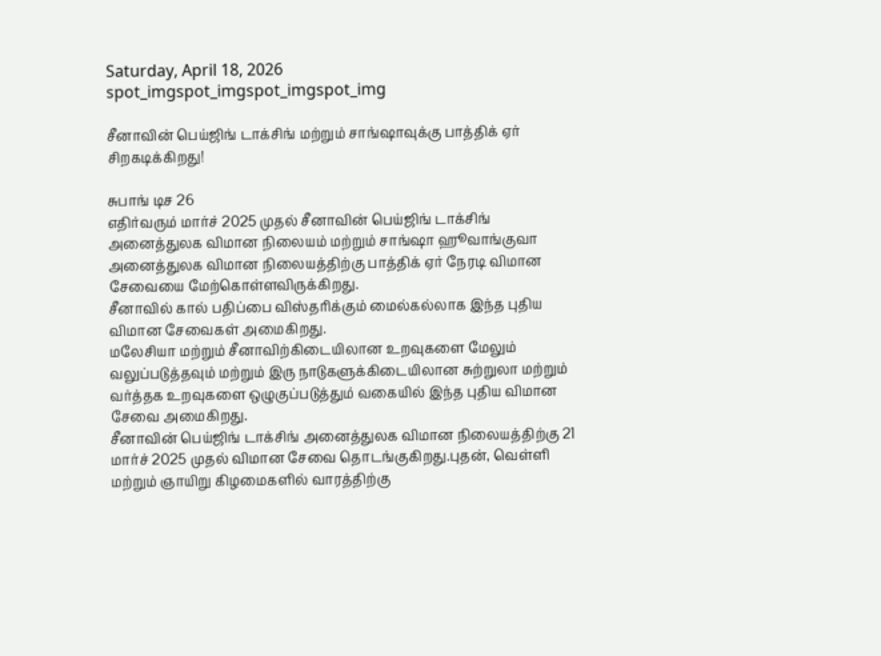Saturday, April 18, 2026
spot_imgspot_imgspot_imgspot_img

சீனாவின் பெய்ஜிங் டாக்சிங் மற்றும் சாங்ஷாவுக்கு பாத்திக் ஏர் சிறகடிக்கிறது!

சுபாங் டிச 26
எதிர்வரும் மார்ச் 2025 முதல் சீனாவின் பெய்ஜிங் டாக்சிங் அனைத்துலக விமான நிலையம் மற்றும் சாங்ஷா ஹூவாங்குவா அனைத்துலக விமான நிலையத்திற்கு பாத்திக் ஏர் நேரடி விமான சேவையை மேற்கொள்ளவிருக்கிறது.
சீனாவில் கால் பதிப்பை விஸ்தரிக்கும் மைல்கல்லாக இந்த புதிய விமான சேவைகள் அமைகிறது.
மலேசியா மற்றும் சீனாவிற்கிடையிலான உறவுகளை மேலும் வலுப்படுத்தவும் மற்றும் இரு நாடுகளுக்கிடையிலான சுற்றுலா மற்றும் வர்த்தக உறவுகளை ஒழுகுப்படுத்தும் வகையில் இந்த புதிய விமான சேவை அமைகிறது.
சீனாவின் பெய்ஜிங் டாக்சிங் அனைத்துலக விமான நிலையத்திற்கு 21 மார்ச் 2025 முதல் விமான சேவை தொடங்குகிறது.புதன், வெள்ளி மற்றும் ஞாயிறு கிழமைகளில் வாரத்திற்கு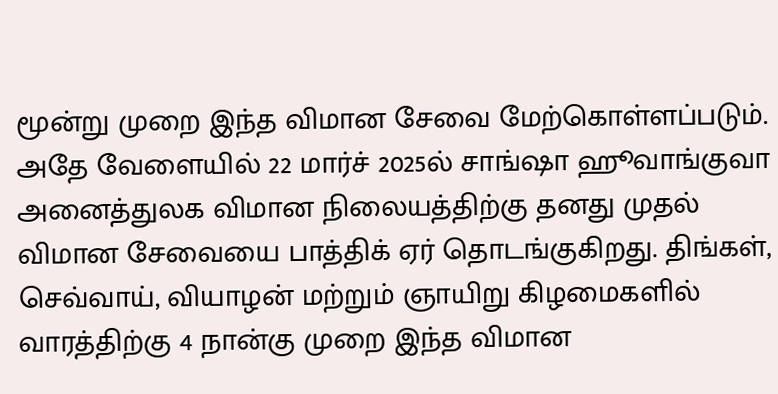மூன்று முறை இந்த விமான சேவை மேற்கொள்ளப்படும்.
அதே வேளையில் 22 மார்ச் 2025ல் சாங்ஷா ஹூவாங்குவா அனைத்துலக விமான நிலையத்திற்கு தனது முதல் விமான சேவையை பாத்திக் ஏர் தொடங்குகிறது. திங்கள், செவ்வாய், வியாழன் மற்றும் ஞாயிறு கிழமைகளில் வாரத்திற்கு 4 நான்கு முறை இந்த விமான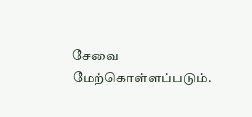சேவை மேற்கொள்ளப்படும்.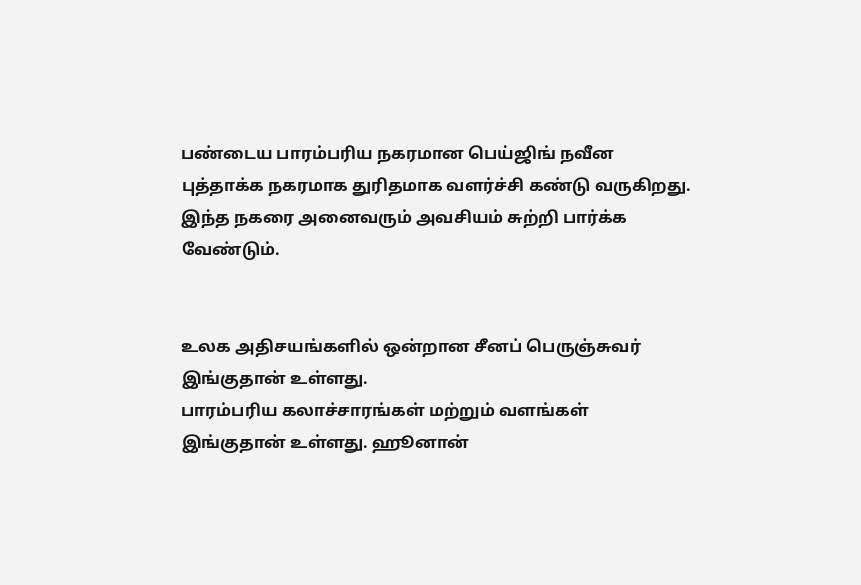பண்டைய பாரம்பரிய நகரமான பெய்ஜிங் நவீன புத்தாக்க நகரமாக துரிதமாக வளர்ச்சி கண்டு வருகிறது. இந்த நகரை அனைவரும் அவசியம் சுற்றி பார்க்க வேண்டும்.


உலக அதிசயங்களில் ஒன்றான சீனப் பெருஞ்சுவர் இங்குதான் உள்ளது.
பாரம்பரிய கலாச்சாரங்கள் மற்றும் வளங்கள் இங்குதான் உள்ளது. ஹூனான்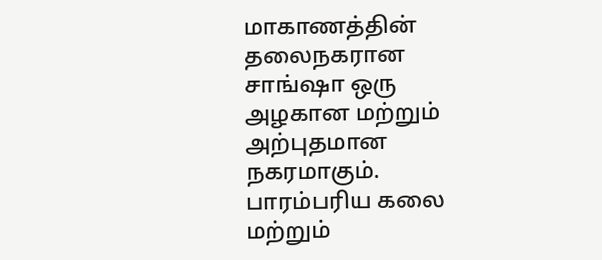மாகாணத்தின் தலைநகரான சாங்ஷா ஒரு அழகான மற்றும் அற்புதமான நகரமாகும்.
பாரம்பரிய கலை மற்றும்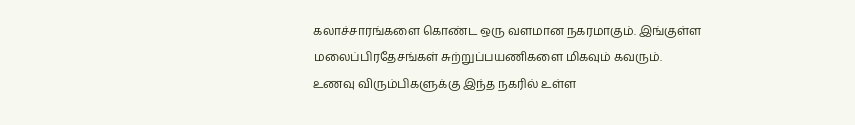கலாச்சாரங்களை கொண்ட ஒரு வளமான நகரமாகும். இங்குள்ள மலைப்பிரதேசங்கள் சுற்றுப்பயணிகளை மிகவும் கவரும்.
உணவு விரும்பிகளுக்கு இந்த நகரில் உள்ள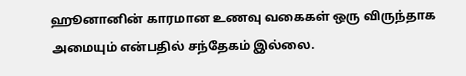ஹூனானின் காரமான உணவு வகைகள் ஒரு விருந்தாக அமையும் என்பதில் சந்தேகம் இல்லை.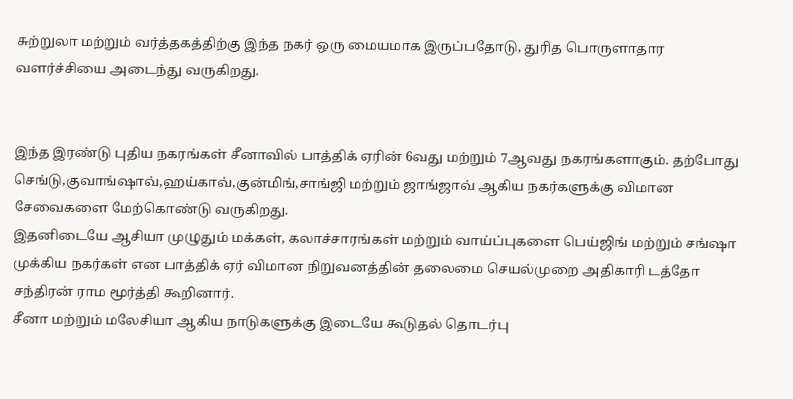சுற்றுலா மற்றும் வர்த்தகத்திற்கு இந்த நகர் ஒரு மையமாக இருப்பதோடு, துரித பொருளாதார வளர்ச்சியை அடைந்து வருகிறது.


இந்த இரண்டு புதிய நகரங்கள் சீனாவில் பாத்திக் ஏரின் 6வது மற்றும் 7ஆவது நகரங்களாகும். தற்போது செங்டு,குவாங்ஷாவ்,ஹய்காவ்,குன்மிங்,சாங்ஜி மற்றும் ஜாங்ஜாவ் ஆகிய நகர்களுக்கு விமான சேவைகளை மேற்கொண்டு வருகிறது.
இதனிடையே ஆசியா முழுதும் மக்கள், கலாச்சாரங்கள் மற்றும் வாய்ப்புகளை பெய்ஜிங் மற்றும் சங்ஷா முக்கிய நகர்கள் என பாத்திக் ஏர் விமான நிறுவனத்தின் தலைமை செயல்முறை அதிகாரி டத்தோ சந்திரன் ராம மூர்த்தி கூறினார்.
சீனா மற்றும் மலேசியா ஆகிய நாடுகளுக்கு இடையே கூடுதல் தொடர்பு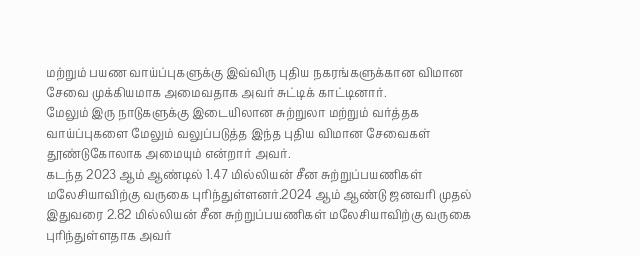மற்றும் பயண வாய்ப்புகளுக்கு இவ்விரு புதிய நகரங்களுக்கான விமான சேவை முக்கியமாக அமைவதாக அவர் சுட்டிக் காட்டினார்.
மேலும் இரு நாடுகளுக்கு இடையிலான சுற்றுலா மற்றும் வர்த்தக வாய்ப்புகளை மேலும் வலுப்படுத்த இந்த புதிய விமான சேவைகள் தூண்டுகோலாக அமையும் என்றார் அவர்.
கடந்த 2023 ஆம் ஆண்டில் 1.47 மில்லியன் சீன சுற்றுப்பயணிகள் மலேசியாவிற்கு வருகை புரிந்துள்ளனர்.2024 ஆம் ஆண்டு ஜனவரி முதல் இதுவரை 2.82 மில்லியன் சீன சுற்றுப்பயணிகள் மலேசியாவிற்கு வருகை புரிந்துள்ளதாக அவர்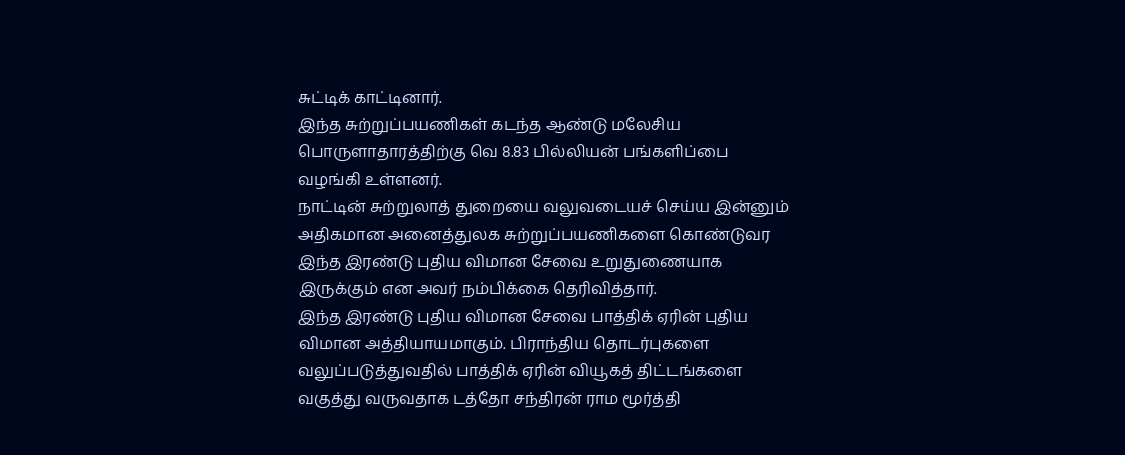சுட்டிக் காட்டினார்.
இந்த சுற்றுப்பயணிகள் கடந்த ஆண்டு மலேசிய பொருளாதாரத்திற்கு வெ 8.83 பில்லியன் பங்களிப்பை வழங்கி உள்ளனர்.
நாட்டின் சுற்றுலாத் துறையை வலுவடையச் செய்ய இன்னும் அதிகமான அனைத்துலக சுற்றுப்பயணிகளை கொண்டுவர இந்த இரண்டு புதிய விமான சேவை உறுதுணையாக இருக்கும் என அவர் நம்பிக்கை தெரிவித்தார்.
இந்த இரண்டு புதிய விமான சேவை பாத்திக் ஏரின் புதிய விமான அத்தியாயமாகும். பிராந்திய தொடர்புகளை வலுப்படுத்துவதில் பாத்திக் ஏரின் வியூகத் திட்டங்களை வகுத்து வருவதாக டத்தோ சந்திரன் ராம மூர்த்தி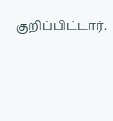குறிப்பிட்டார்.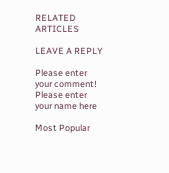RELATED ARTICLES

LEAVE A REPLY

Please enter your comment!
Please enter your name here

Most Popular